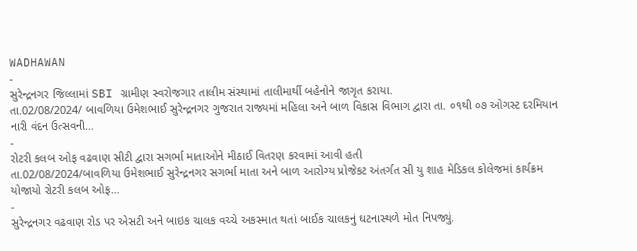WADHAWAN
-
સુરેન્દ્રનગર જિલ્લામાં SBI ગ્રામીણ સ્વરોજગાર તાલીમ સંસ્થામાં તાલીમાર્થી બહેનોને જાગૃત કરાયા.
તા.02/08/2024/ બાવળિયા ઉમેશભાઈ સુરેન્દ્રનગર ગુજરાત રાજ્યમાં મહિલા અને બાળ વિકાસ વિભાગ દ્વારા તા. ૦૧થી ૦૭ ઓગસ્ટ દરમિયાન નારી વંદન ઉત્સવની…
-
રોટરી કલબ ઓફ વઢવાણ સીટી દ્વારા સગર્ભા માતાઓને મીઠાઈ વિતરણ કરવામાં આવી હતી
તા.02/08/2024/બાવળિયા ઉમેશભાઈ સુરેન્દ્રનગર સગર્ભા માતા અને બાળ આરોગ્ય પ્રોજેકટ અંતર્ગત સી યુ શાહ મેડિકલ કોલેજમાં કાર્યક્રમ યોજાયો રોટરી કલબ ઓફ…
-
સુરેન્દ્રનગર વઢવાણ રોડ પર એસટી અને બાઇક ચાલક વચ્ચે અકસ્માત થતાં બાઈક ચાલકનું ઘટનાસ્થળે મોત નિપજ્યું.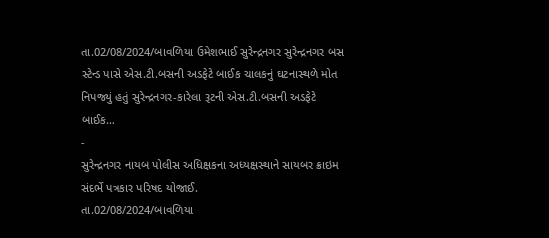તા.02/08/2024/બાવળિયા ઉમેશભાઈ સુરેન્દ્રનગર સુરેન્દ્રનગર બસ સ્ટેન્ડ પાસે એસ.ટી.બસની અડફેટે બાઈક ચાલકનું ઘટનાસ્થળે મોત નિપજ્યું હતું સુરેન્દ્રનગર-કારેલા રૂટની એસ.ટી.બસની અડફેટે બાઈક…
-
સુરેન્દ્રનગર નાયબ પોલીસ અધિક્ષકના અધ્યક્ષસ્થાને સાયબર ક્રાઇમ સંદર્ભે પત્રકાર પરિષદ યોજાઈ.
તા.02/08/2024/બાવળિયા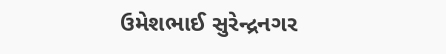ઉમેશભાઈ સુરેન્દ્રનગર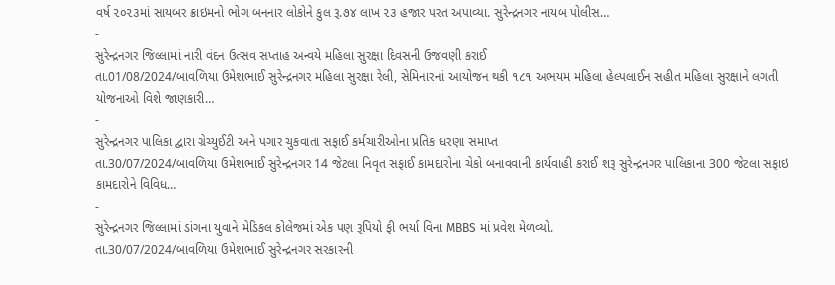વર્ષ ૨૦૨૩માં સાયબર ક્રાઇમનો ભોગ બનનાર લોકોને કુલ રૂ.૭૪ લાખ ૨૩ હજાર પરત અપાવ્યા. સુરેન્દ્રનગર નાયબ પોલીસ…
-
સુરેન્દ્રનગર જિલ્લામાં નારી વંદન ઉત્સવ સપ્તાહ અન્વયે મહિલા સુરક્ષા દિવસની ઉજવણી કરાઈ
તા.01/08/2024/બાવળિયા ઉમેશભાઈ સુરેન્દ્રનગર મહિલા સુરક્ષા રેલી, સેમિનારનાં આયોજન થકી ૧૮૧ અભયમ મહિલા હેલ્પલાઈન સહીત મહિલા સુરક્ષાને લગતી યોજનાઓ વિશે જાણકારી…
-
સુરેન્દ્રનગર પાલિકા દ્વારા ગ્રેચ્યુઈટી અને પગાર ચુકવાતા સફાઈ કર્મચારીઓના પ્રતિક ધરણા સમાપ્ત
તા.30/07/2024/બાવળિયા ઉમેશભાઈ સુરેન્દ્રનગર 14 જેટલા નિવૃત સફાઈ કામદારોના ચેકો બનાવવાની કાર્યવાહી કરાઈ શરૂ સુરેન્દ્રનગર પાલિકાના 300 જેટલા સફાઇ કામદારોને વિવિધ…
-
સુરેન્દ્રનગર જિલ્લામાં ડાંગના યુવાને મેડિકલ કોલેજમાં એક પણ રૂપિયો ફી ભર્યા વિના MBBS માં પ્રવેશ મેળવ્યો.
તા.30/07/2024/બાવળિયા ઉમેશભાઈ સુરેન્દ્રનગર સરકારની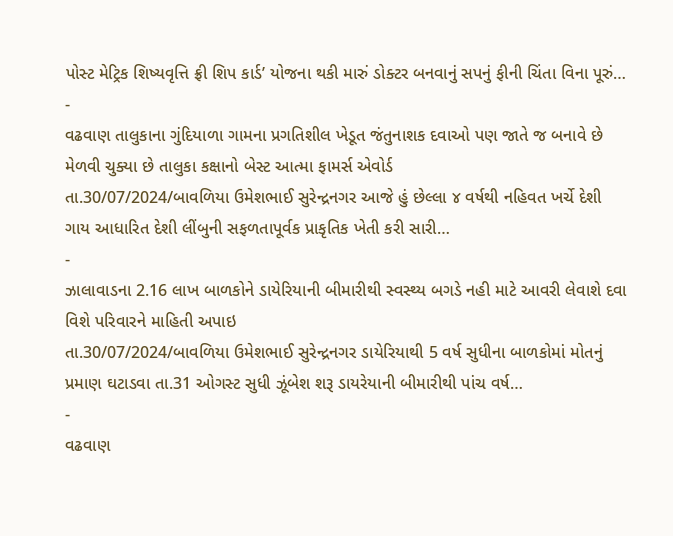પોસ્ટ મેટ્રિક શિષ્યવૃત્તિ ફ્રી શિપ કાર્ડ’ યોજના થકી મારું ડોક્ટર બનવાનું સપનું ફીની ચિંતા વિના પૂરું…
-
વઢવાણ તાલુકાના ગુંદિયાળા ગામના પ્રગતિશીલ ખેડૂત જંતુનાશક દવાઓ પણ જાતે જ બનાવે છે મેળવી ચુક્યા છે તાલુકા કક્ષાનો બેસ્ટ આત્મા ફામર્સ એવોર્ડ
તા.30/07/2024/બાવળિયા ઉમેશભાઈ સુરેન્દ્રનગર આજે હું છેલ્લા ૪ વર્ષથી નહિવત ખર્ચે દેશી ગાય આધારિત દેશી લીંબુની સફળતાપૂર્વક પ્રાકૃતિક ખેતી કરી સારી…
-
ઝાલાવાડના 2.16 લાખ બાળકોને ડાયેરિયાની બીમારીથી સ્વસ્થ્ય બગડે નહી માટે આવરી લેવાશે દવા વિશે પરિવારને માહિતી અપાઇ
તા.30/07/2024/બાવળિયા ઉમેશભાઈ સુરેન્દ્રનગર ડાયેરિયાથી 5 વર્ષ સુધીના બાળકોમાં મોતનું પ્રમાણ ઘટાડવા તા.31 ઓગસ્ટ સુધી ઝૂંબેશ શરૂ ડાયરેયાની બીમારીથી પાંચ વર્ષ…
-
વઢવાણ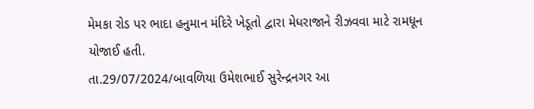મેમકા રોડ પર ભાદા હનુમાન મંદિરે ખેડૂતો દ્વારા મેધરાજાને રીઝવવા માટે રામધૂન યોજાઈ હતી.
તા.29/07/2024/બાવળિયા ઉમેશભાઈ સુરેન્દ્રનગર આ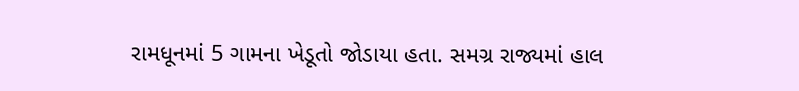રામધૂનમાં 5 ગામના ખેડૂતો જોડાયા હતા. સમગ્ર રાજ્યમાં હાલ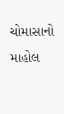ચોમાસાનો માહોલ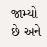જામ્યો છે અને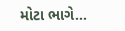મોટા ભાગે…